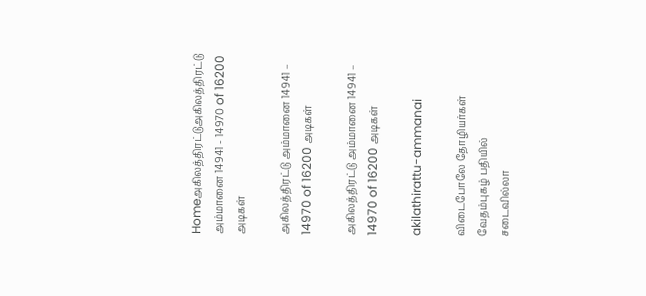Homeஅகிலத்திரட்டுஅகிலத்திரட்டு அம்மானை 14941 - 14970 of 16200 அடிகள்

அகிலத்திரட்டு அம்மானை 14941 – 14970 of 16200 அடிகள்

அகிலத்திரட்டு அம்மானை 14941 – 14970 of 16200 அடிகள்

akilathirattu-ammanai

விடைபோலே தோழியர்கள் வேதம்புகழ் பதியில்
சடைவில்லா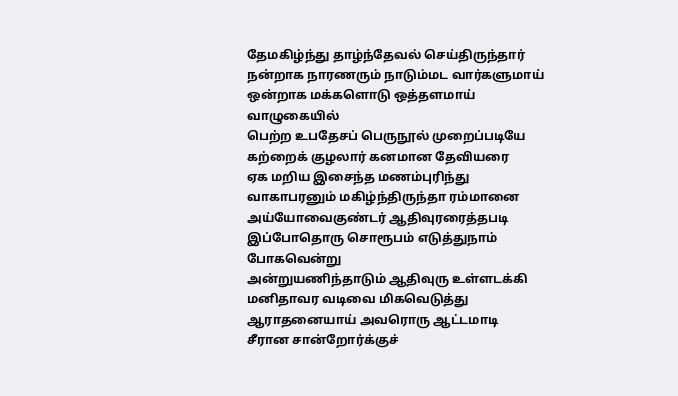தேமகிழ்ந்து தாழ்ந்தேவல் செய்திருந்தார்
நன்றாக நாரணரும் நாடும்மட வார்களுமாய்
ஒன்றாக மக்களொடு ஒத்தளமாய் வாழுகையில்
பெற்ற உபதேசப் பெருநூல் முறைப்படியே
கற்றைக் குழலார் கனமான தேவியரை
ஏக மறிய இசைந்த மணம்புரிந்து
வாகாபரனும் மகிழ்ந்திருந்தா ரம்மானை
அய்யோவைகுண்டர் ஆதிவுரரைத்தபடி
இப்போதொரு சொரூபம் எடுத்துநாம்  போகவென்று
அன்றுயணிந்தாடும் ஆதிவுரு உள்ளடக்கி
மனிதாவர வடிவை மிகவெடுத்து
ஆராதனையாய் அவரொரு ஆட்டமாடி
சீரான சான்றோர்க்குச்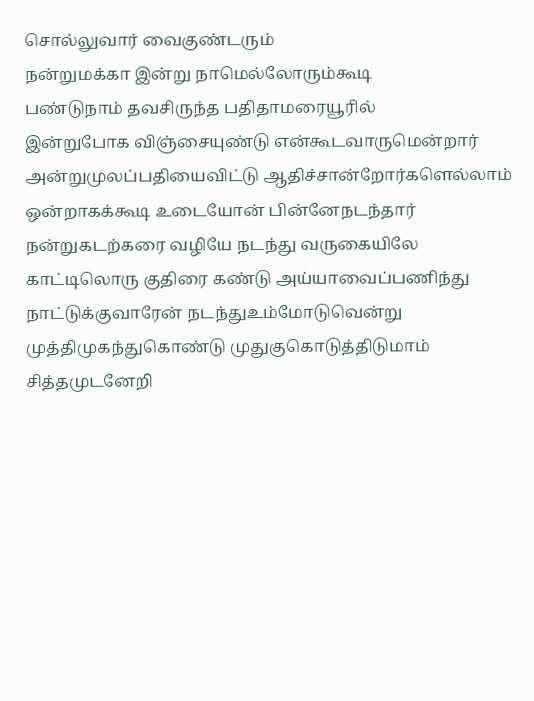சொல்லுவார் வைகுண்டரும்
நன்றுமக்கா இன்று நாமெல்லோரும்கூடி
பண்டுநாம் தவசிருந்த பதிதாமரையூரில்
இன்றுபோக விஞ்சையுண்டு என்கூடவாருமென்றார்
அன்றுமுலப்பதியைவிட்டு ஆதிச்சான்றோர்களெல்லாம்
ஒன்றாகக்கூடி உடையோன் பின்னேநடந்தார்
நன்றுகடற்கரை வழியே நடந்து வருகையிலே
காட்டிலொரு குதிரை கண்டு அய்யாவைப்பணிந்து
நாட்டுக்குவாரேன் நடந்துஉம்மோடுவென்று
முத்திமுகந்துகொண்டு முதுகுகொடுத்திடுமாம்
சித்தமுடனேறி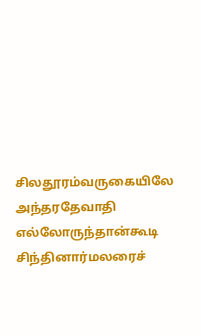சிலதூரம்வருகையிலே
அந்தரதேவாதி எல்லோருந்தான்கூடி
சிந்தினார்மலரைச்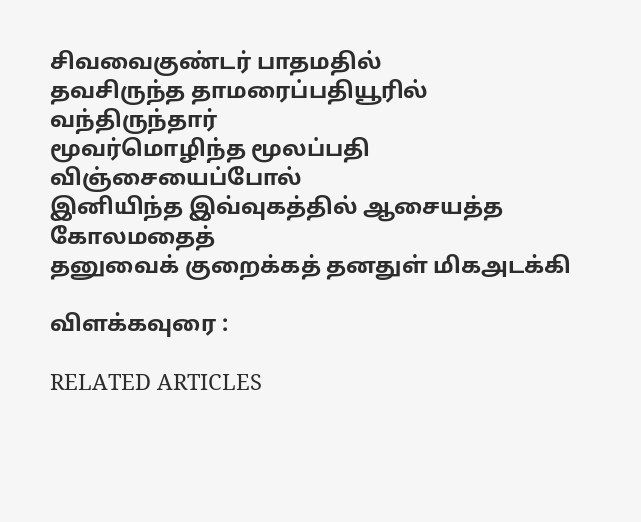சிவவைகுண்டர் பாதமதில்
தவசிருந்த தாமரைப்பதியூரில் வந்திருந்தார்
மூவர்மொழிந்த மூலப்பதி விஞ்சையைப்போல்
இனியிந்த இவ்வுகத்தில் ஆசையத்த கோலமதைத்
தனுவைக் குறைக்கத் தனதுள் மிகஅடக்கி

விளக்கவுரை :

RELATED ARTICLES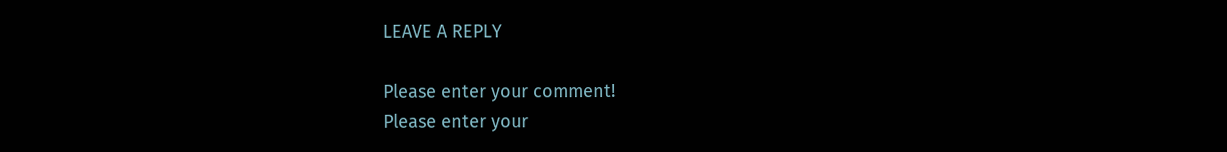LEAVE A REPLY

Please enter your comment!
Please enter your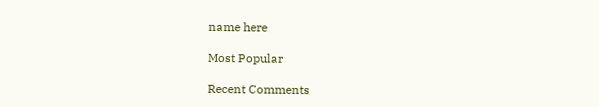name here

Most Popular

Recent Comments